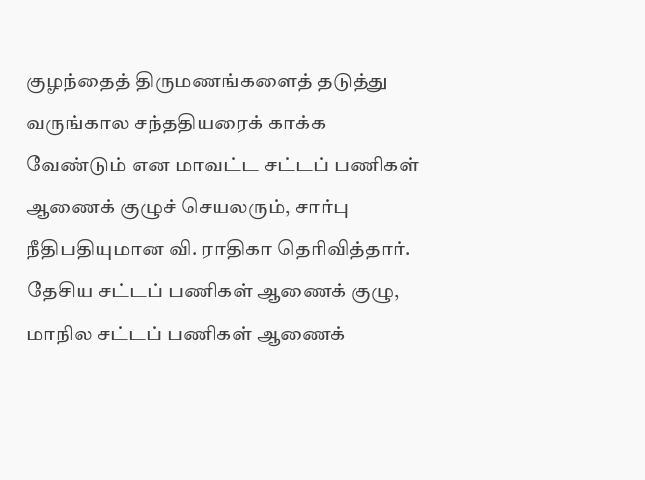குழந்தைத் திருமணங்களைத் தடுத்து வருங்கால சந்ததியரைக் காக்க வேண்டும் என மாவட்ட சட்டப் பணிகள் ஆணைக் குழுச் செயலரும், சார்பு நீதிபதியுமான வி. ராதிகா தெரிவித்தார்.
தேசிய சட்டப் பணிகள் ஆணைக் குழு, மாநில சட்டப் பணிகள் ஆணைக்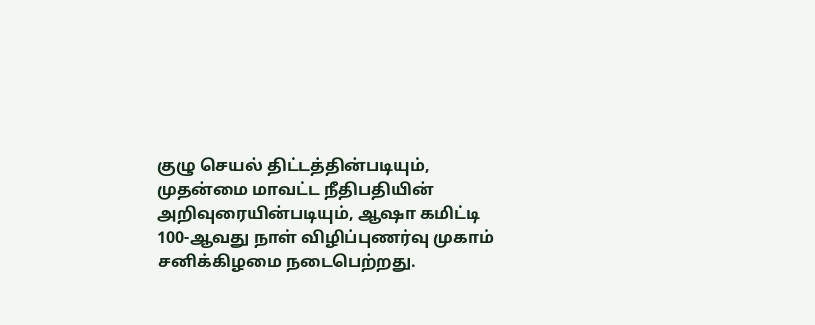குழு செயல் திட்டத்தின்படியும், முதன்மை மாவட்ட நீதிபதியின் அறிவுரையின்படியும், ஆஷா கமிட்டி 100-ஆவது நாள் விழிப்புணர்வு முகாம் சனிக்கிழமை நடைபெற்றது.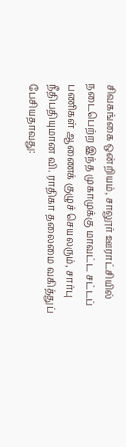சிவகங்கை ஒன்றியம், சாலூர் ஊராட்சியில் நடைபெற்ற இந்த முகாமுக்கு மாவட்ட சட்டப் பணிகள் ஆணைக் குழுச் செயலரும், சார்பு நீதிபதியுமான வி. ராதிகா தலைமை வகித்துப் பேசியதாவது: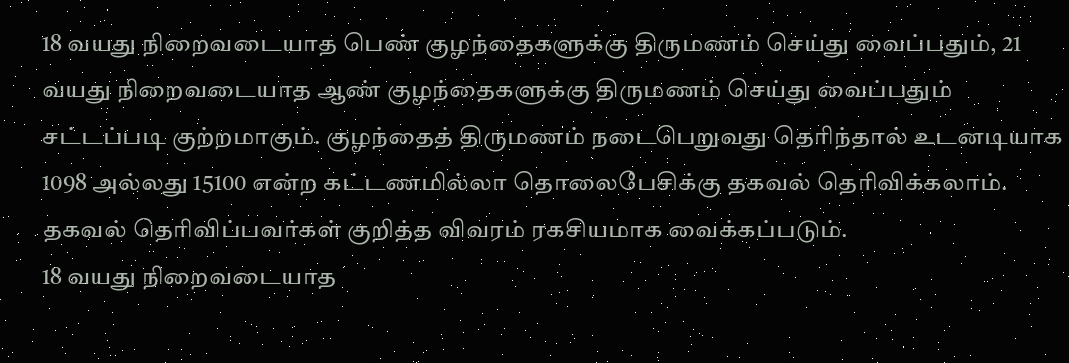18 வயது நிறைவடையாத பெண் குழந்தைகளுக்கு திருமணம் செய்து வைப்பதும், 21 வயது நிறைவடையாத ஆண் குழந்தைகளுக்கு திருமணம் செய்து வைப்பதும் சட்டப்படி குற்றமாகும். குழந்தைத் திருமணம் நடைபெறுவது தெரிந்தால் உடனடியாக 1098 அல்லது 15100 என்ற கட்டணமில்லா தொலைபேசிக்கு தகவல் தெரிவிக்கலாம். தகவல் தெரிவிப்பவர்கள் குறித்த விவரம் ரகசியமாக வைக்கப்படும்.
18 வயது நிறைவடையாத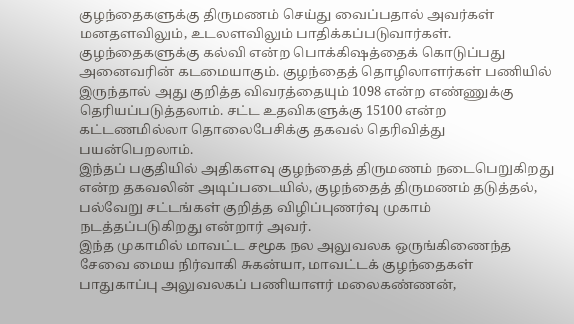குழந்தைகளுக்கு திருமணம் செய்து வைப்பதால் அவர்கள் மனதளவிலும், உடலளவிலும் பாதிக்கப்படுவார்கள். குழந்தைகளுக்கு கல்வி என்ற பொக்கிஷத்தைக் கொடுப்பது அனைவரின் கடமையாகும். குழந்தைத் தொழிலாளர்கள் பணியில் இருந்தால் அது குறித்த விவரத்தையும் 1098 என்ற எண்ணுக்கு தெரியப்படுத்தலாம். சட்ட உதவிகளுக்கு 15100 என்ற கட்டணமில்லா தொலைபேசிக்கு தகவல் தெரிவித்து பயன்பெறலாம்.
இந்தப் பகுதியில் அதிகளவு குழந்தைத் திருமணம் நடைபெறுகிறது என்ற தகவலின் அடிப்படையில், குழந்தைத் திருமணம் தடுத்தல், பல்வேறு சட்டங்கள் குறித்த விழிப்புணர்வு முகாம் நடத்தப்படுகிறது என்றார் அவர்.
இந்த முகாமில் மாவட்ட சமூக நல அலுவலக ஒருங்கிணைந்த சேவை மைய நிர்வாகி சுகன்யா, மாவட்டக் குழந்தைகள் பாதுகாப்பு அலுவலகப் பணியாளர் மலைகண்ணன்,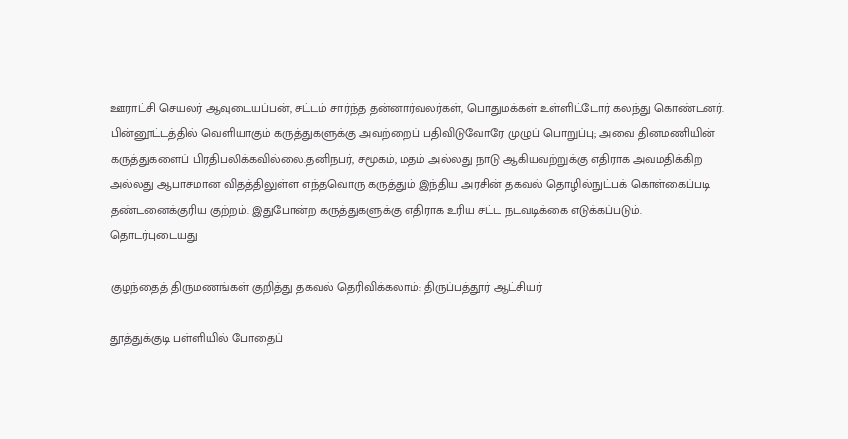ஊராட்சி செயலர் ஆவுடையப்பன், சட்டம் சார்ந்த தன்னார்வலர்கள், பொதுமக்கள் உள்ளிட்டோர் கலந்து கொண்டனர்.
பின்னூட்டத்தில் வெளியாகும் கருத்துகளுக்கு அவற்றைப் பதிவிடுவோரே முழுப் பொறுப்பு; அவை தினமணியின் கருத்துகளைப் பிரதிபலிக்கவில்லை.தனிநபர், சமூகம், மதம் அல்லது நாடு ஆகியவற்றுக்கு எதிராக அவமதிக்கிற அல்லது ஆபாசமான விதத்திலுள்ள எந்தவொரு கருத்தும் இந்திய அரசின் தகவல் தொழில்நுட்பக் கொள்கைப்படி தண்டனைக்குரிய குற்றம். இதுபோன்ற கருத்துகளுக்கு எதிராக உரிய சட்ட நடவடிக்கை எடுக்கப்படும்.
தொடர்புடையது

குழந்தைத் திருமணங்கள் குறித்து தகவல் தெரிவிக்கலாம்: திருப்பத்தூர் ஆட்சியர்

தூத்துக்குடி பள்ளியில் போதைப்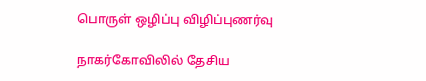பொருள் ஒழிப்பு விழிப்புணர்வு

நாகர்கோவிலில் தேசிய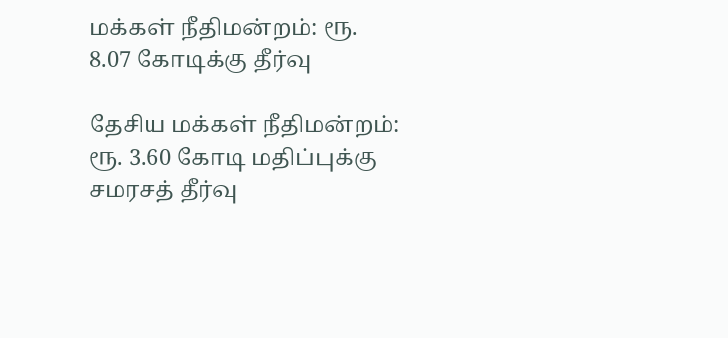மக்கள் நீதிமன்றம்: ரூ. 8.07 கோடிக்கு தீர்வு

தேசிய மக்கள் நீதிமன்றம்: ரூ. 3.60 கோடி மதிப்புக்கு சமரசத் தீர்வு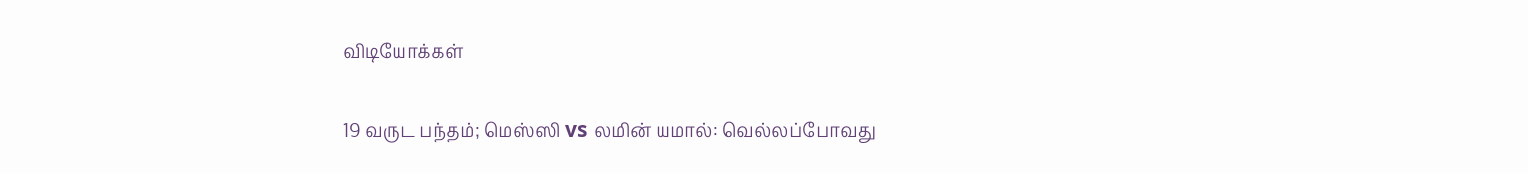விடியோக்கள்

19 வருட பந்தம்; மெஸ்ஸி vs லமின் யமால்: வெல்லப்போவது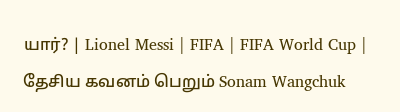யார்? | Lionel Messi | FIFA | FIFA World Cup |
தேசிய கவனம் பெறும் Sonam Wangchuk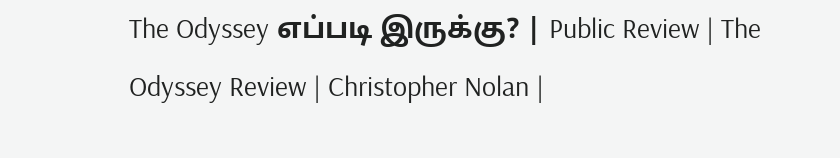The Odyssey எப்படி இருக்கு? | Public Review | The Odyssey Review | Christopher Nolan |